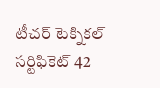టీచర్ టెక్నికల్ సర్టిఫికెట్ 42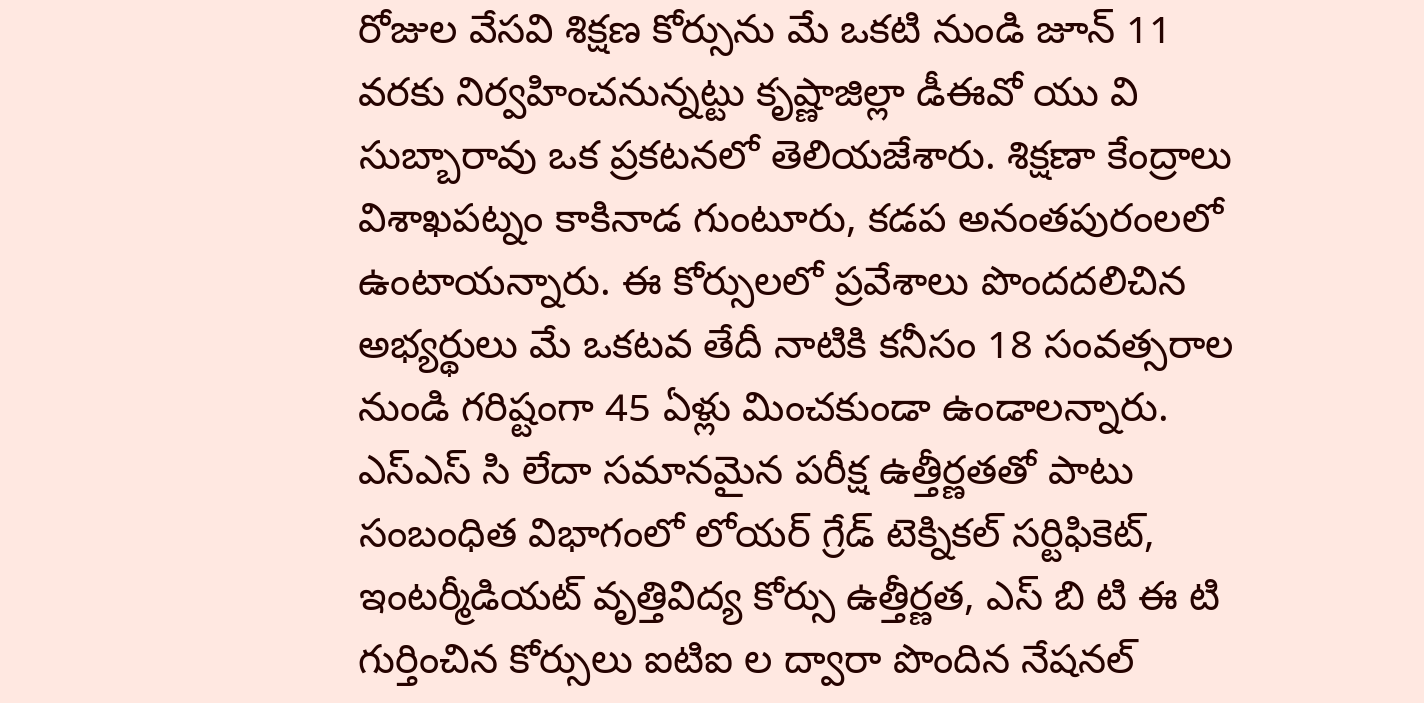రోజుల వేసవి శిక్షణ కోర్సును మే ఒకటి నుండి జూన్ 11 వరకు నిర్వహించనున్నట్టు కృష్ణాజిల్లా డీఈవో యు వి సుబ్బారావు ఒక ప్రకటనలో తెలియజేశారు. శిక్షణా కేంద్రాలు విశాఖపట్నం కాకినాడ గుంటూరు, కడప అనంతపురంలలో ఉంటాయన్నారు. ఈ కోర్సులలో ప్రవేశాలు పొందదలిచిన అభ్యర్థులు మే ఒకటవ తేదీ నాటికి కనీసం 18 సంవత్సరాల నుండి గరిష్టంగా 45 ఏళ్లు మించకుండా ఉండాలన్నారు.
ఎస్ఎస్ సి లేదా సమానమైన పరీక్ష ఉత్తీర్ణతతో పాటు సంబంధిత విభాగంలో లోయర్ గ్రేడ్ టెక్నికల్ సర్టిఫికెట్, ఇంటర్మీడియట్ వృత్తివిద్య కోర్సు ఉత్తీర్ణత, ఎస్ బి టి ఈ టి గుర్తించిన కోర్సులు ఐటిఐ ల ద్వారా పొందిన నేషనల్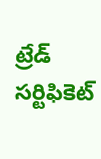ట్రేడ్ సర్టిఫికెట్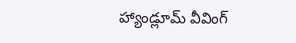హ్యాండ్లూమ్ వీవింగ్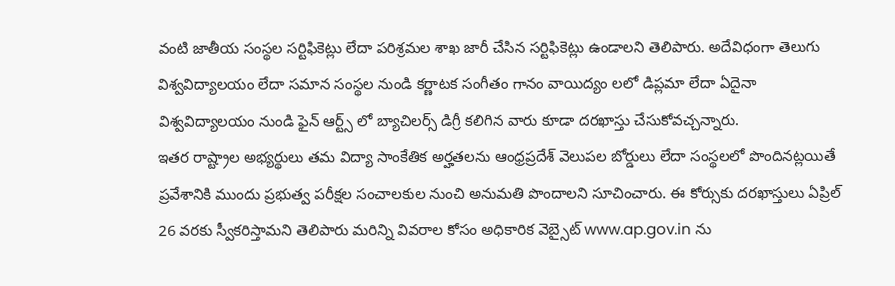వంటి జాతీయ సంస్థల సర్టిఫికెట్లు లేదా పరిశ్రమల శాఖ జారీ చేసిన సర్టిఫికెట్లు ఉండాలని తెలిపారు. అదేవిధంగా తెలుగు విశ్వవిద్యాలయం లేదా సమాన సంస్థల నుండి కర్ణాటక సంగీతం గానం వాయిద్యం లలో డిప్లమా లేదా ఏదైనా విశ్వవిద్యాలయం నుండి ఫైన్ ఆర్ట్స్ లో బ్యాచిలర్స్ డిగ్రీ కలిగిన వారు కూడా దరఖాస్తు చేసుకోవచ్చన్నారు.
ఇతర రాష్ట్రాల అభ్యర్థులు తమ విద్యా సాంకేతిక అర్హతలను ఆంధ్రప్రదేశ్ వెలుపల బోర్డులు లేదా సంస్థలలో పొందినట్లయితే ప్రవేశానికి ముందు ప్రభుత్వ పరీక్షల సంచాలకుల నుంచి అనుమతి పొందాలని సూచించారు. ఈ కోర్సుకు దరఖాస్తులు ఏప్రిల్ 26 వరకు స్వీకరిస్తామని తెలిపారు మరిన్ని వివరాల కోసం అధికారిక వెబ్సైట్ www.ap.gov.in ను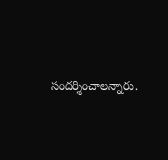సందర్శించాలన్నారు.